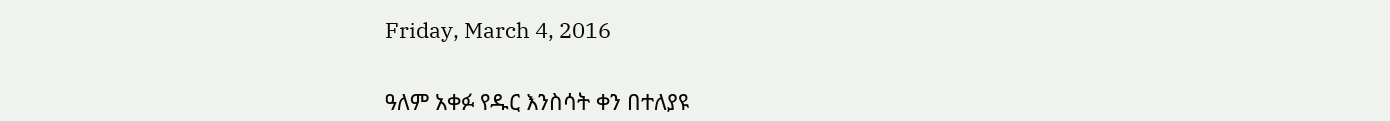Friday, March 4, 2016


ዓለም አቀፉ የዱር እንስሳት ቀን በተለያዩ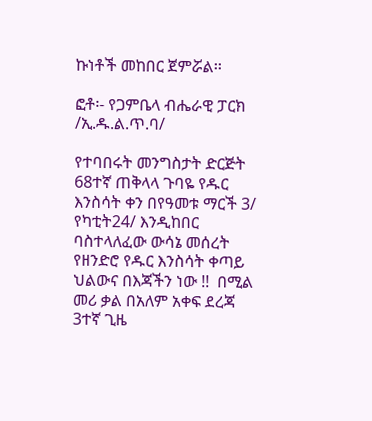ኩነቶች መከበር ጀምሯል፡፡

ፎቶ፡- የጋምቤላ ብሔራዊ ፓርክ /ኢ.ዱ.ል.ጥ.ባ/

የተባበሩት መንግስታት ድርጅት 68ተኛ ጠቅላላ ጉባዬ የዱር እንስሳት ቀን በየዓመቱ ማርች 3/ የካቲት24/ እንዲከበር ባስተላለፈው ውሳኔ መሰረት የዘንድሮ የዱር እንስሳት ቀጣይ ህልውና በእጃችን ነው !!  በሚል መሪ ቃል በአለም አቀፍ ደረጃ 3ተኛ ጊዜ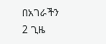በአገራችን 2 ጊዜ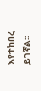እየተከበረ ይገኛል፡፡